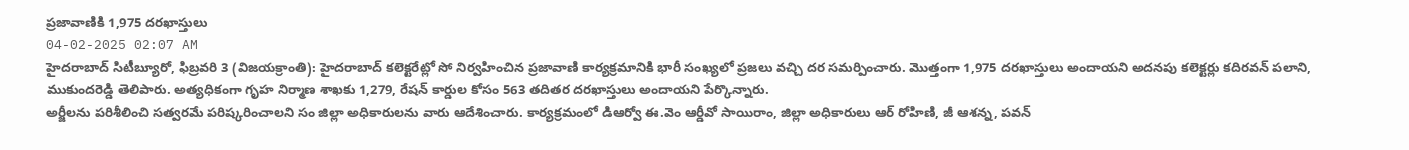ప్రజావాణికి 1,975 దరఖాస్తులు
04-02-2025 02:07 AM
హైదరాబాద్ సిటీబ్యూరో, ఫిబ్రవరి 3 (విజయక్రాంతి): హైదరాబాద్ కలెక్టరేట్లో సో నిర్వహించిన ప్రజావాణి కార్యక్రమానికి భారీ సంఖ్యలో ప్రజలు వచ్చి దర సమర్పించారు. మొత్తంగా 1,975 దరఖాస్తులు అందాయని అదనపు కలెక్టర్లు కదిరవన్ పలాని, ముకుందరెడ్డి తెలిపారు. అత్యధికంగా గృహ నిర్మాణ శాఖకు 1,279, రేషన్ కార్డుల కోసం 563 తదితర దరఖాస్తులు అందాయని పేర్కొన్నారు.
అర్జీలను పరిశీలించి సత్వరమే పరిష్కరించాలని సం జిల్లా అధికారులను వారు ఆదేశించారు. కార్యక్రమంలో డిఆర్వో ఈ.వెం ఆర్డీవో సాయిరాం, జిల్లా అధికారులు ఆర్ రోహిణి, జీ ఆశన్న, పవన్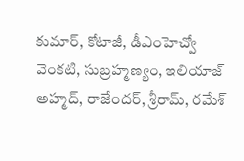కుమార్, కోటాజీ, డీఎంహెచ్వో వెంకటి, సుబ్రహ్మణ్యం, ఇలియాజ్ అహ్మద్, రాజేందర్, శ్రీరామ్, రమేశ్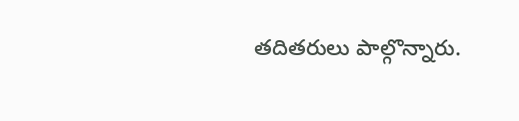తదితరులు పాల్గొన్నారు.